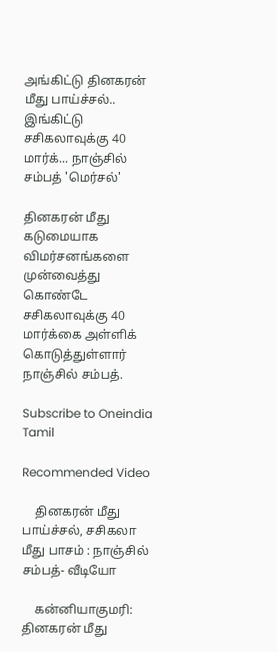அங்கிட்டு தினகரன் மீது பாய்ச்சல்.. இங்கிட்டு சசிகலாவுக்கு 40 மார்க்... நாஞ்சில் சம்பத் 'மெர்சல்'

தினகரன் மீது கடுமையாக விமர்சனங்களை முன்வைத்து கொண்டே சசிகலாவுக்கு 40 மார்க்கை அள்ளிக் கொடுத்துள்ளார் நாஞ்சில் சம்பத்.

Subscribe to Oneindia Tamil

Recommended Video

    தினகரன் மீது பாய்ச்சல், சசிகலா மீது பாசம் : நாஞ்சில் சம்பத்- வீடியோ

    கன்னியாகுமரி: தினகரன் மீது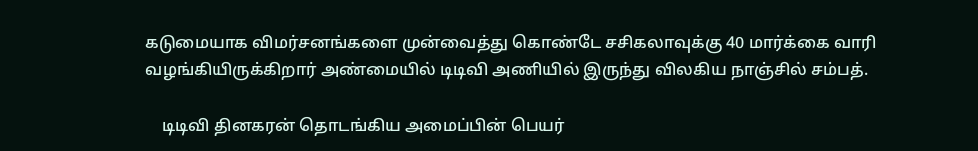கடுமையாக விமர்சனங்களை முன்வைத்து கொண்டே சசிகலாவுக்கு 40 மார்க்கை வாரி வழங்கியிருக்கிறார் அண்மையில் டிடிவி அணியில் இருந்து விலகிய நாஞ்சில் சம்பத்.

    டிடிவி தினகரன் தொடங்கிய அமைப்பின் பெயர்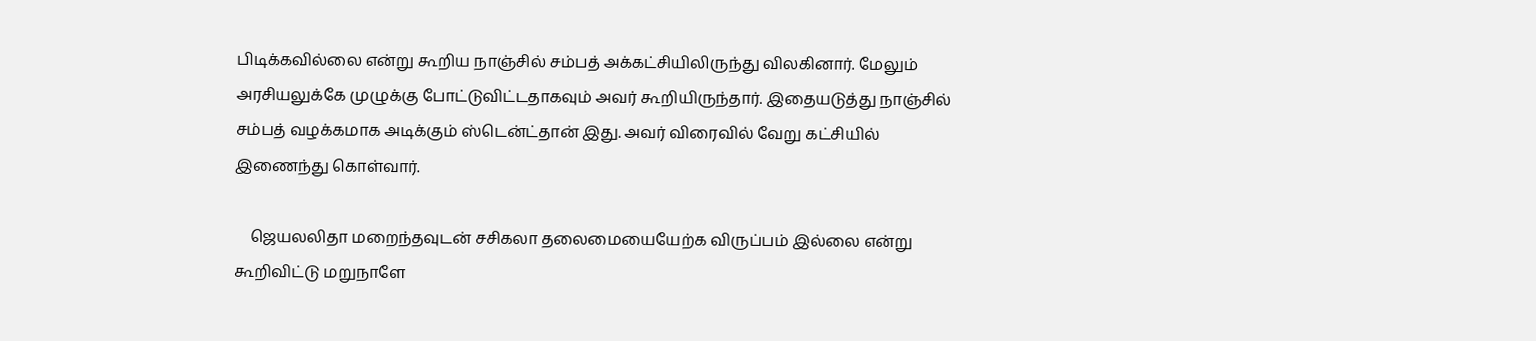பிடிக்கவில்லை என்று கூறிய நாஞ்சில் சம்பத் அக்கட்சியிலிருந்து விலகினார். மேலும் அரசியலுக்கே முழுக்கு போட்டுவிட்டதாகவும் அவர் கூறியிருந்தார். இதையடுத்து நாஞ்சில் சம்பத் வழக்கமாக அடிக்கும் ஸ்டென்ட்தான் இது. அவர் விரைவில் வேறு கட்சியில் இணைந்து கொள்வார்.

    ஜெயலலிதா மறைந்தவுடன் சசிகலா தலைமையையேற்க விருப்பம் இல்லை என்று கூறிவிட்டு மறுநாளே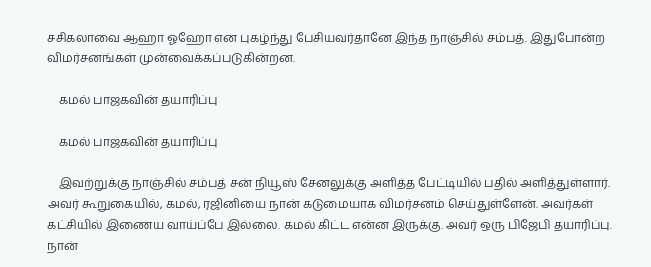சசிகலாவை ஆஹா ஓஹோ என புகழ்ந்து பேசியவர்தானே இந்த நாஞ்சில் சம்பத். இதுபோன்ற விமர்சனங்கள் முன்வைக்கப்படுகின்றன.

    கமல் பாஜகவின் தயாரிப்பு

    கமல் பாஜகவின் தயாரிப்பு

    இவற்றுக்கு நாஞ்சில் சம்பத் சன் நியூஸ் சேனலுக்கு அளித்த பேட்டியில் பதில் அளித்துள்ளார். அவர் கூறுகையில், கமல், ரஜினியை நான் கடுமையாக விமர்சனம் செய்துள்ளேன். அவர்கள் கட்சியில் இணைய வாய்ப்பே இல்லை. கமல் கிட்ட என்ன இருக்கு. அவர் ஒரு பிஜேபி தயாரிப்பு. நான்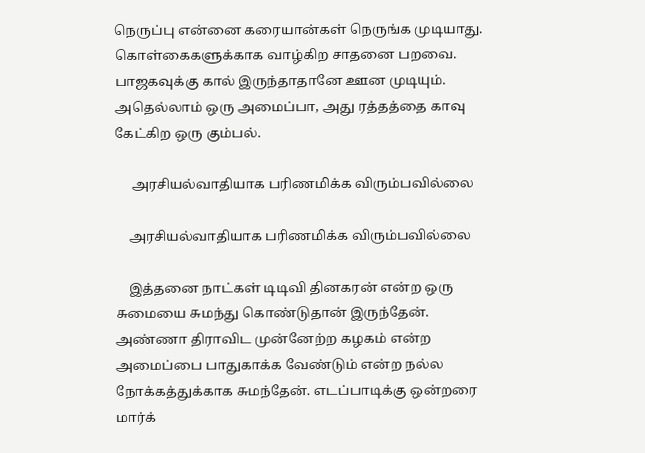நெருப்பு என்னை கரையான்கள் நெருங்க முடியாது. கொள்கைகளுக்காக வாழ்கிற சாதனை பறவை. பாஜகவுக்கு கால் இருந்தாதானே ஊன முடியும். அதெல்லாம் ஒரு அமைப்பா, அது ரத்தத்தை காவு கேட்கிற ஒரு கும்பல்.

     அரசியல்வாதியாக பரிணமிக்க விரும்பவில்லை

    அரசியல்வாதியாக பரிணமிக்க விரும்பவில்லை

    இத்தனை நாட்கள் டிடிவி தினகரன் என்ற ஒரு சுமையை சுமந்து கொண்டுதான் இருந்தேன். அண்ணா திராவிட முன்னேற்ற கழகம் என்ற அமைப்பை பாதுகாக்க வேண்டும் என்ற நல்ல நோக்கத்துக்காக சுமந்தேன். எடப்பாடிக்கு ஒன்றரை மார்க்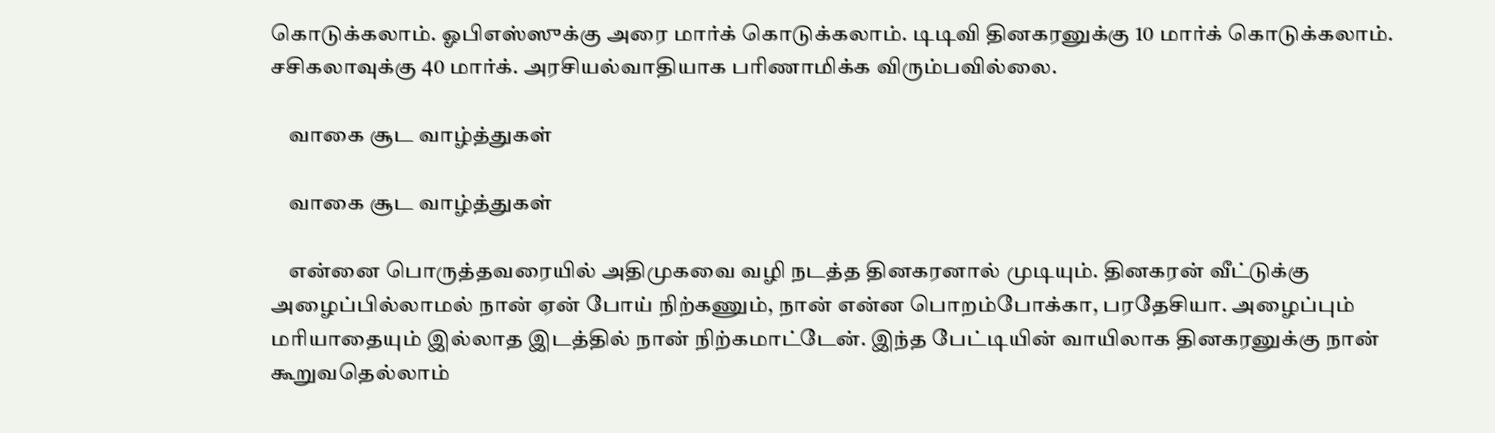கொடுக்கலாம். ஓபிஎஸ்ஸுக்கு அரை மார்க் கொடுக்கலாம். டிடிவி தினகரனுக்கு 10 மார்க் கொடுக்கலாம். சசிகலாவுக்கு 40 மார்க். அரசியல்வாதியாக பரிணாமிக்க விரும்பவில்லை.

    வாகை சூட வாழ்த்துகள்

    வாகை சூட வாழ்த்துகள்

    என்னை பொருத்தவரையில் அதிமுகவை வழி நடத்த தினகரனால் முடியும். தினகரன் வீட்டுக்கு அழைப்பில்லாமல் நான் ஏன் போய் நிற்கணும், நான் என்ன பொறம்போக்கா, பரதேசியா. அழைப்பும் மரியாதையும் இல்லாத இடத்தில் நான் நிற்கமாட்டேன். இந்த பேட்டியின் வாயிலாக தினகரனுக்கு நான் கூறுவதெல்லாம்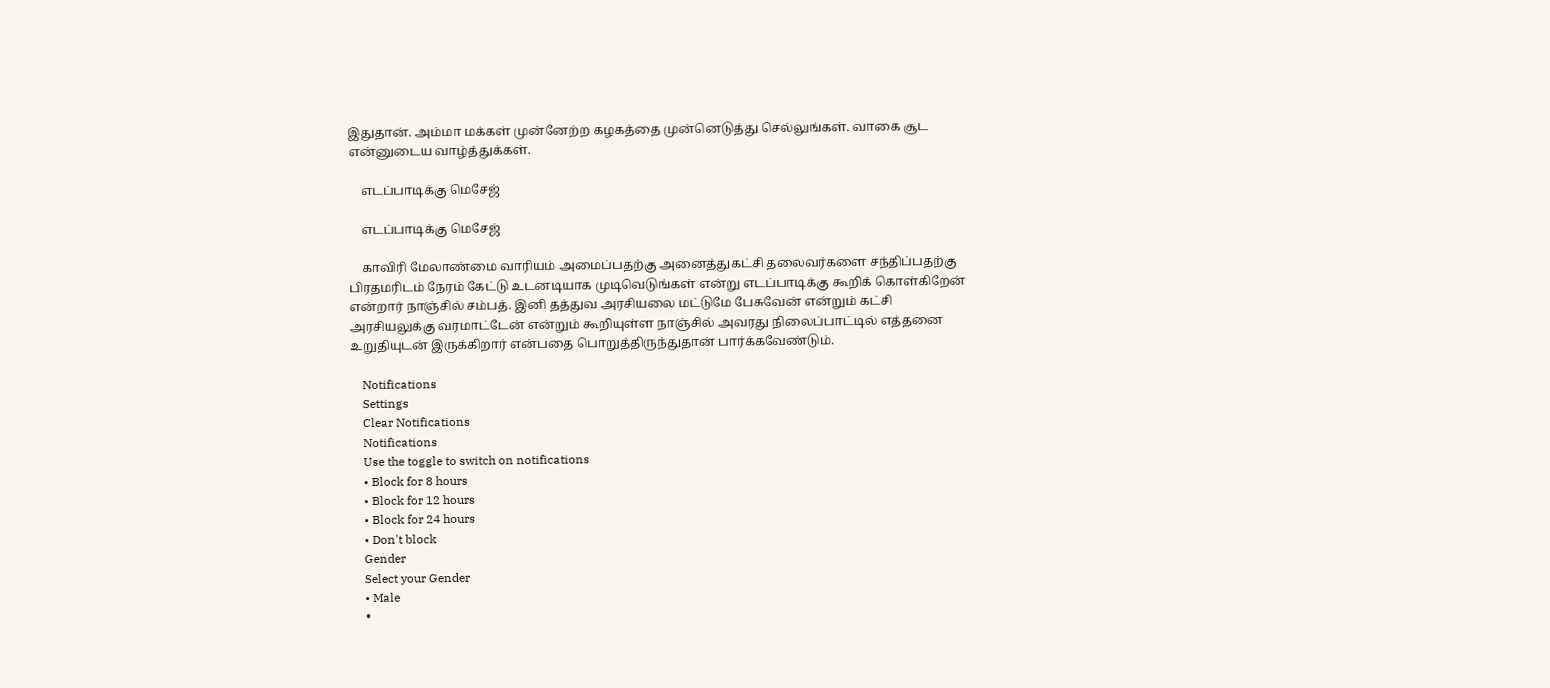இதுதான். அம்மா மக்கள் முன்னேற்ற கழகத்தை முன்னெடுத்து செல்லுங்கள். வாகை சூட என்னுடைய வாழ்த்துக்கள்.

    எடப்பாடிக்கு மெசேஜ்

    எடப்பாடிக்கு மெசேஜ்

    காவிரி மேலாண்மை வாரியம் அமைப்பதற்கு அனைத்துகட்சி தலைவர்களை சந்திப்பதற்கு பிரதமரிடம் நேரம் கேட்டு உடனடியாக முடிவெடுங்கள் என்று எடப்பாடிக்கு கூறிக் கொள்கிறேன் என்றார் நாஞ்சில் சம்பத். இனி தத்துவ அரசியலை மட்டுமே பேசுவேன் என்றும் கட்சி அரசியலுக்கு வரமாட்டேன் என்றும் கூறியுள்ள நாஞ்சில் அவரது நிலைப்பாட்டில் எத்தனை உறுதியுடன் இருக்கிறார் என்பதை பொறுத்திருந்துதான் பார்க்கவேண்டும்.

    Notifications
    Settings
    Clear Notifications
    Notifications
    Use the toggle to switch on notifications
    • Block for 8 hours
    • Block for 12 hours
    • Block for 24 hours
    • Don't block
    Gender
    Select your Gender
    • Male
    •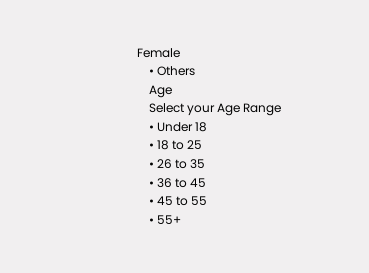Female
    • Others
    Age
    Select your Age Range
    • Under 18
    • 18 to 25
    • 26 to 35
    • 36 to 45
    • 45 to 55
    • 55+